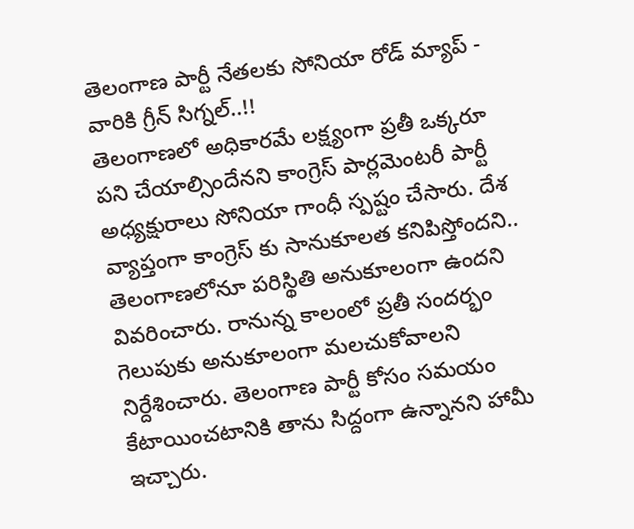తెలంగాణ పార్టీ నేతలకు సోనియా రోడ్ మ్యాప్ - వారికి గ్రీన్ సిగ్నల్..!!
తెలంగాణలో అధికారమే లక్ష్యంగా ప్రతీ ఒక్కరూ పని చేయాల్సిందేనని కాంగ్రెస్ పార్లమెంటరీ పార్టీ అధ్యక్షురాలు సోనియా గాంధీ స్పష్టం చేసారు. దేశ వ్యాప్తంగా కాంగ్రెస్ కు సానుకూలత కనిపిస్తోందని.. తెలంగాణలోనూ పరిస్థితి అనుకూలంగా ఉందని వివరించారు. రానున్న కాలంలో ప్రతీ సందర్భం గెలుపుకు అనుకూలంగా మలచుకోవాలని నిర్దేశించారు. తెలంగాణ పార్టీ కోసం సమయం కేటాయించటానికి తాను సిద్దంగా ఉన్నానని హామీ ఇచ్చారు.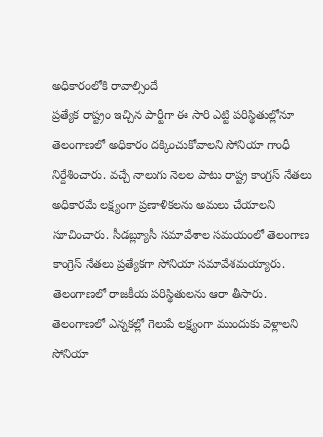అధికారంలోకి రావాల్సిందే
ప్రత్యేక రాష్ట్రం ఇచ్చిన పార్టీగా ఈ సారి ఎట్టి పరిస్థితుల్లోనూ తెలంగాణలో అధికారం దక్కించుకోవాలని సోనియా గాంధీ నిర్దేశించారు. వచ్చే నాలుగు నెలల పాటు రాష్ట్ర కాంగ్రస్ నేతలు అధికారమే లక్ష్యంగా ప్రణాళికలను అమలు చేయాలని సూచించారు. సీడబ్ల్యూసీ సమావేశాల సమయంలో తెలంగాణ కాంగ్రెస్ నేతలు ప్రత్యేకగా సోనియా సమావేశమయ్యారు. తెలంగాణలో రాజకీయ పరిస్థితులను ఆరా తీసారు. తెలంగాణలో ఎన్నకల్లో గెలుపే లక్ష్యంగా ముందుకు వెళ్లాలని సోనియా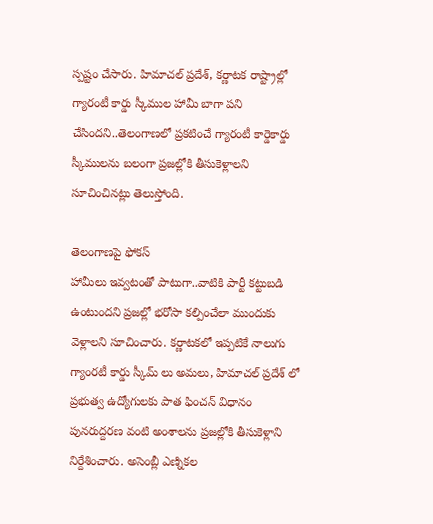స్పష్టం చేసారు. హిమాచల్ ప్రదేశ్, కర్ణాటక రాష్ట్రాల్లో గ్యారంటీ కార్డు స్కీముల హామీ బాగా పని చేసిందని..తెలంగాణలో ప్రకటించే గ్యారంటీ కార్డెకార్డు స్కీములను బలంగా ప్రజల్లోకి తీసుకెళ్లాలని సూచించినట్లు తెలుస్తోంది.

తెలంగాణపై ఫోకస్
హామీలు ఇవ్వటంతో పాటుగా..వాటికి పార్టీ కట్టుబడి ఉంటుందని ప్రజల్లో భరోసా కల్పించేలా ముందుకు వెళ్లాలని సూచించారు. కర్ణాటకలో ఇప్పటికే నాలుగు గ్యాంరటీ కార్డు స్కీమ్ లు అమలు, హిమాచల్ ప్రదేశ్ లో ప్రభుత్వ ఉద్యోగులకు పాత ఫించన్ విధానం పునరుద్దరణ వంటి అంశాలను ప్రజల్లోకి తీసుకెళ్లాని నిర్దేశించారు. అసెంబ్లీ ఎణ్నికల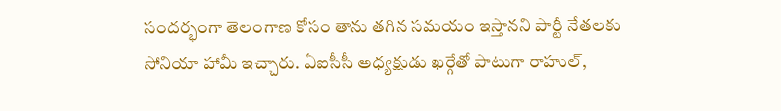సందర్భంగా తెలంగాణ కోసం తాను తగిన సమయం ఇస్తానని పార్టీ నేతలకు సోనియా హామీ ఇచ్చారు. ఏఐసీసీ అధ్యక్షుడు ఖర్గేతో పాటుగా రాహుల్,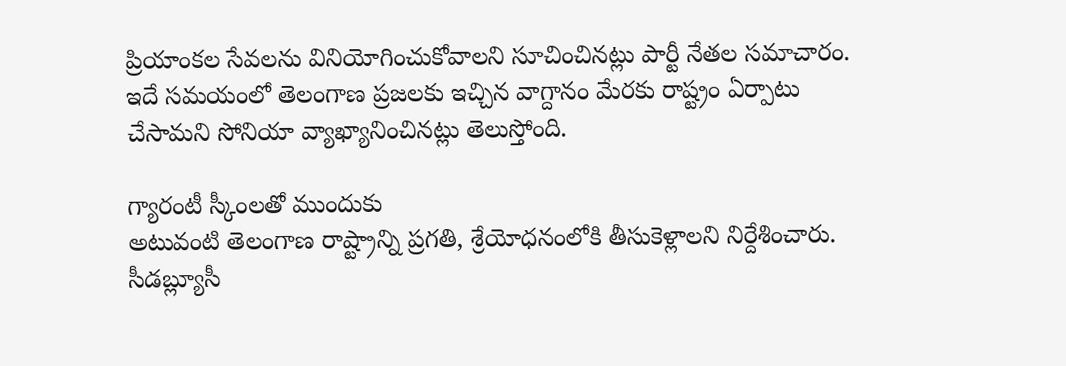ప్రియాంకల సేవలను వినియోగించుకోవాలని సూచించినట్లు పార్టీ నేతల సమాచారం. ఇదే సమయంలో తెలంగాణ ప్రజలకు ఇచ్చిన వాగ్దానం మేరకు రాష్ట్రం ఏర్పాటు చేసామని సోనియా వ్యాఖ్యానించినట్లు తెలుస్తోంది.

గ్యారంటీ స్కీంలతో ముందుకు
అటువంటి తెలంగాణ రాష్ట్రాన్ని ప్రగతి, శ్రేయోధనంలోకి తీసుకెళ్లాలని నిర్దేశించారు. సీడబ్ల్యూసీ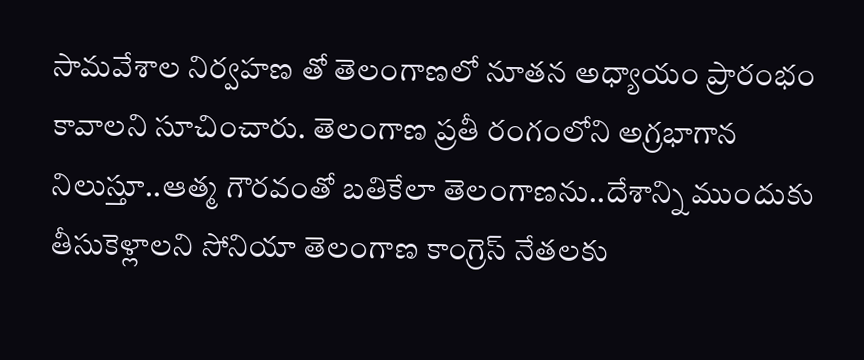సామవేశాల నిర్వహణ తో తెలంగాణలో నూతన అధ్యాయం ప్రారంభం కావాలని సూచించారు. తెలంగాణ ప్రతీ రంగంలోని అగ్రభాగాన నిలుస్తూ..ఆత్మ గౌరవంతో బతికేలా తెలంగాణను..దేశాన్ని ముందుకు తీసుకెళ్లాలని సోనియా తెలంగాణ కాంగ్రెస్ నేతలకు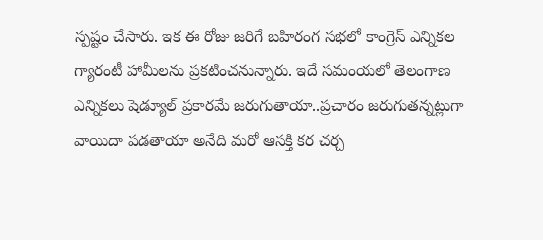స్పష్టం చేసారు. ఇక ఈ రోజు జరిగే బహిరంగ సభలో కాంగ్రెస్ ఎన్నికల గ్యారంటీ హామీలను ప్రకటించనున్నారు. ఇదే సమంయలో తెలంగాణ ఎన్నికలు షెడ్యూల్ ప్రకారమే జరుగుతాయా..ప్రచారం జరుగుతన్నట్లుగా వాయిదా పడతాయా అనేది మరో ఆసక్తి కర చర్చ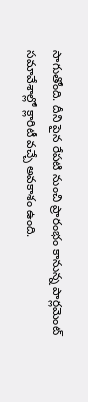సాగుతోంది. దీని పైన రేపటి నుంచి ప్రారంభం కానున్న పార్లమెంట్ సమావేశాల్లో క్లారిటీ వచ్చే అవకాశం ఉంది.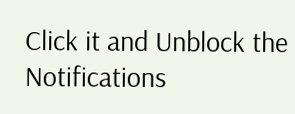Click it and Unblock the Notifications